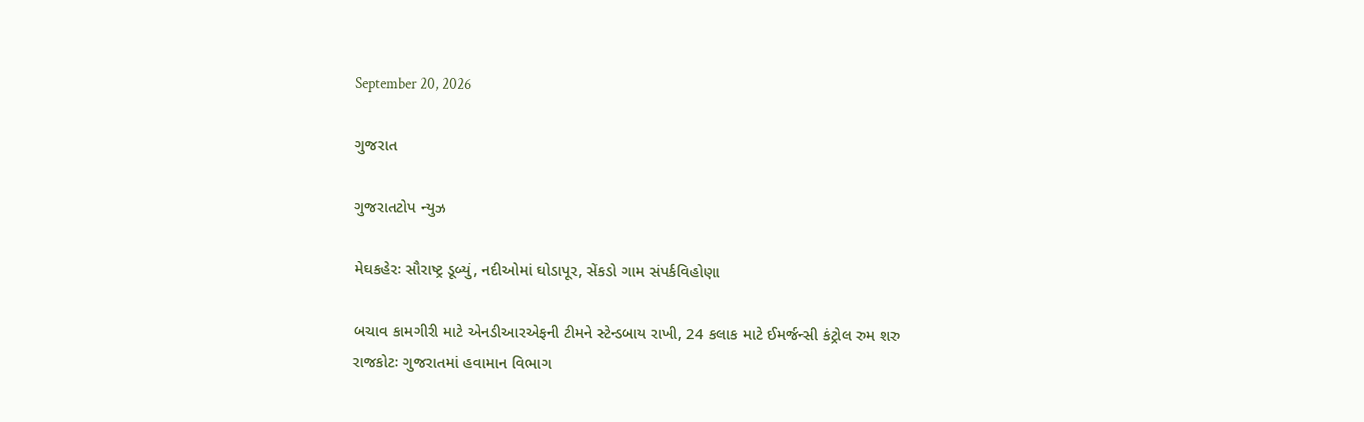September 20, 2026

ગુજરાત

ગુજરાતટોપ ન્યુઝ

મેઘકહેરઃ સૌરાષ્ટ્ર ડૂબ્યું, નદીઓમાં ઘોડાપૂર, સેંકડો ગામ સંપર્કવિહોણા

બચાવ કામગીરી માટે એનડીઆરએફની ટીમને સ્ટેન્ડબાય રાખી, 24 કલાક માટે ઈમર્જન્સી કંટ્રોલ રુમ શરુ રાજકોટઃ ગુજરાતમાં હવામાન વિભાગ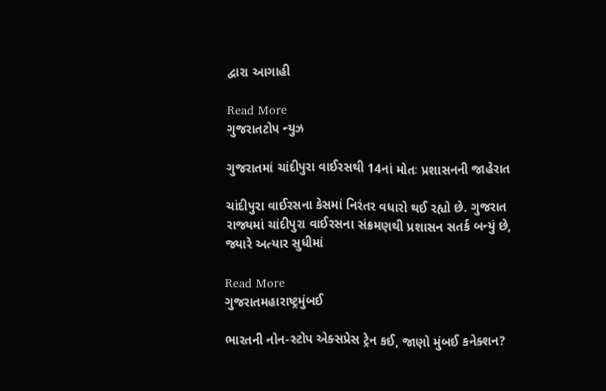દ્વારા આગાહી

Read More
ગુજરાતટોપ ન્યુઝ

ગુજરાતમાં ચાંદીપુરા વાઈરસથી 14નાં મોતઃ પ્રશાસનની જાહેરાત

ચાંદીપુરા વાઈરસના કેસમાં નિરંતર વધારો થઈ રહ્યો છે. ગુજરાત રાજ્યમાં ચાંદીપુરા વાઈરસના સંક્રમણથી પ્રશાસન સતર્ક બન્યું છે, જ્યારે અત્યાર સુધીમાં

Read More
ગુજરાતમહારાષ્ટ્રમુંબઈ

ભારતની નોન-સ્ટોપ એક્સપ્રેસ ટ્રેન કઈ, જાણો મુંબઈ કનેક્શન?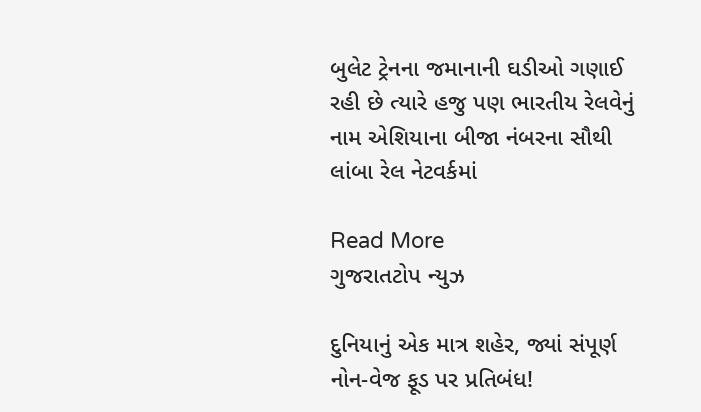બુલેટ ટ્રેનના જમાનાની ઘડીઓ ગણાઈ રહી છે ત્યારે હજુ પણ ભારતીય રેલવેનું નામ એશિયાના બીજા નંબરના સૌથી લાંબા રેલ નેટવર્કમાં

Read More
ગુજરાતટોપ ન્યુઝ

દુનિયાનું એક માત્ર શહેર, જ્યાં સંપૂર્ણ નોન-વેજ ફૂડ પર પ્રતિબંધ!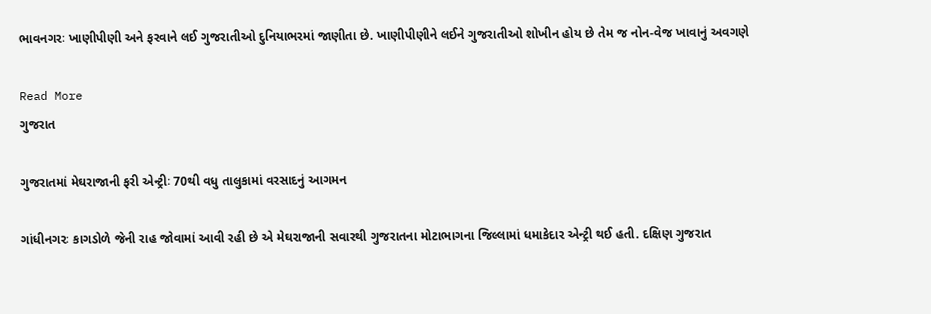ભાવનગરઃ ખાણીપીણી અને ફરવાને લઈ ગુજરાતીઓ દુનિયાભરમાં જાણીતા છે. ખાણીપીણીને લઈને ગુજરાતીઓ શોખીન હોય છે તેમ જ નોન-વેજ ખાવાનું અવગણે

Read More
ગુજરાત

ગુજરાતમાં મેઘરાજાની ફરી એન્ટ્રીઃ 70થી વધુ તાલુકામાં વરસાદનું આગમન

ગાંધીનગરઃ કાગડોળે જેની રાહ જોવામાં આવી રહી છે એ મેઘરાજાની સવારથી ગુજરાતના મોટાભાગના જિલ્લામાં ધમાકેદાર એન્ટ્રી થઈ હતી. દક્ષિણ ગુજરાત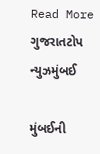Read More
ગુજરાતટોપ ન્યુઝમુંબઈ

મુંબઈની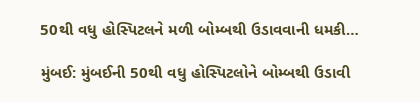50થી વધુ હોસ્પિટલને મળી બોમ્બથી ઉડાવવાની ધમકી…

મુંબઈ: મુંબઈની 50થી વધુ હોસ્પિટલોને બોમ્બથી ઉડાવી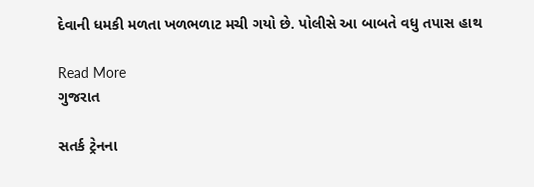દેવાની ધમકી મળતા ખળભળાટ મચી ગયો છે. પોલીસે આ બાબતે વધુ તપાસ હાથ

Read More
ગુજરાત

સતર્ક ટ્રેનના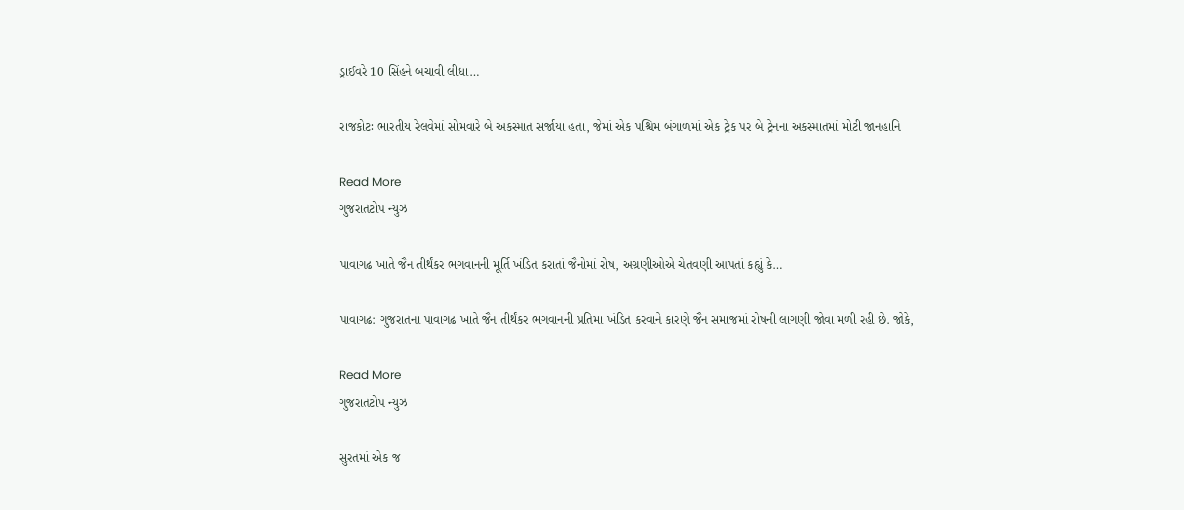ડ્રાઈવરે 10 સિંહને બચાવી લીધા…

રાજકોટઃ ભારતીય રેલવેમાં સોમવારે બે અકસ્માત સર્જાયા હતા, જેમાં એક પશ્ચિમ બંગાળમાં એક ટ્રેક પર બે ટ્રેનના અકસ્માતમાં મોટી જાનહાનિ

Read More
ગુજરાતટોપ ન્યુઝ

પાવાગઢ ખાતે જૈન તીર્થંકર ભગવાનની મૂર્તિ ખંડિત કરાતાં જૈનોમાં રોષ, અગ્રણીઓએ ચેતવણી આપતાં કહ્યું કે…

પાવાગઢ: ગુજરાતના પાવાગઢ ખાતે જૈન તીર્થંકર ભગવાનની પ્રતિમા ખંડિત કરવાને કારણે જૈન સમાજમાં રોષની લાગણી જોવા મળી રહી છે. જોકે,

Read More
ગુજરાતટોપ ન્યુઝ

સુરતમાં એક જ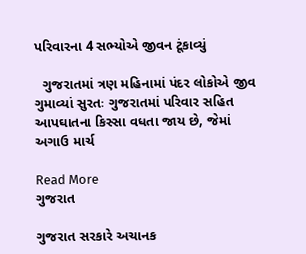પરિવારના 4 સભ્યોએ જીવન ટૂંકાવ્યું

  ગુજરાતમાં ત્રણ મહિનામાં પંદર લોકોએ જીવ ગુમાવ્યાં સુરતઃ ગુજરાતમાં પરિવાર સહિત આપઘાતના કિસ્સા વધતા જાય છે, જેમાં અગાઉ માર્ચ

Read More
ગુજરાત

ગુજરાત સરકારે અચાનક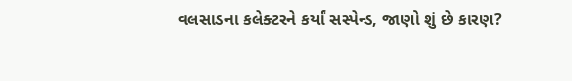વલસાડના કલેક્ટરને કર્યાં સસ્પેન્ડ, જાણો શું છે કારણ?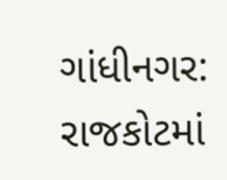ગાંધીનગર: રાજકોટમાં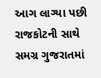આગ લાગ્યા પછી રાજકોટની સાથે સમગ્ર ગુજરાતમાં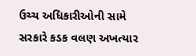ઉચ્ચ અધિકારીઓની સામે સરકારે કડક વલણ અખત્યાર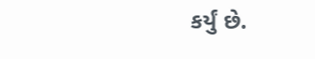કર્યું છે.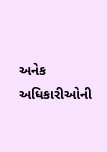અનેક અધિકારીઓની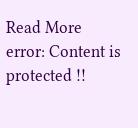Read More
error: Content is protected !!